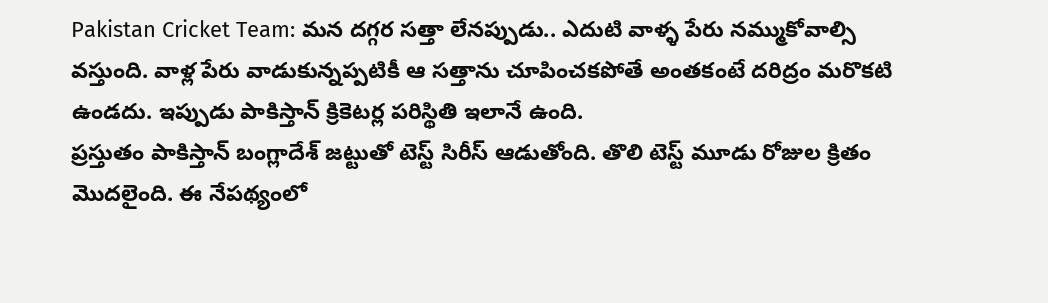Pakistan Cricket Team: మన దగ్గర సత్తా లేనప్పుడు.. ఎదుటి వాళ్ళ పేరు నమ్ముకోవాల్సి వస్తుంది. వాళ్ల పేరు వాడుకున్నప్పటికీ ఆ సత్తాను చూపించకపోతే అంతకంటే దరిద్రం మరొకటి ఉండదు. ఇప్పుడు పాకిస్తాన్ క్రికెటర్ల పరిస్థితి ఇలానే ఉంది.
ప్రస్తుతం పాకిస్తాన్ బంగ్లాదేశ్ జట్టుతో టెస్ట్ సిరీస్ ఆడుతోంది. తొలి టెస్ట్ మూడు రోజుల క్రితం మొదలైంది. ఈ నేపథ్యంలో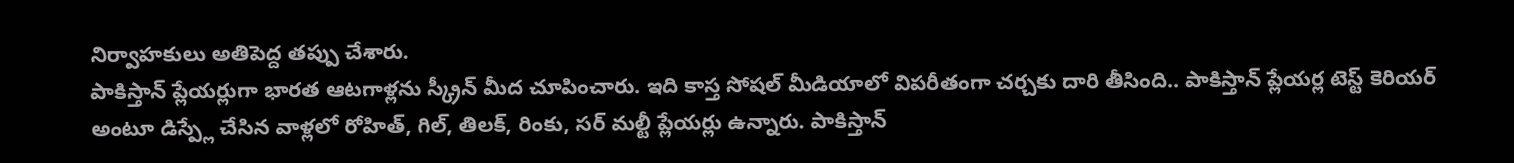నిర్వాహకులు అతిపెద్ద తప్పు చేశారు.
పాకిస్తాన్ ప్లేయర్లుగా భారత ఆటగాళ్లను స్క్రీన్ మీద చూపించారు. ఇది కాస్త సోషల్ మీడియాలో విపరీతంగా చర్చకు దారి తీసింది.. పాకిస్తాన్ ప్లేయర్ల టెస్ట్ కెరియర్ అంటూ డిస్ప్లే చేసిన వాళ్లలో రోహిత్, గిల్, తిలక్, రింకు, సర్ మల్టీ ప్లేయర్లు ఉన్నారు. పాకిస్తాన్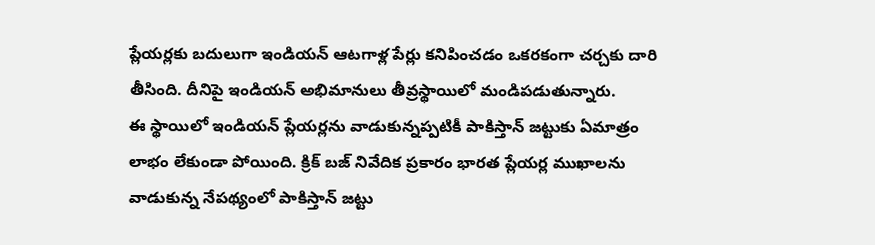ప్లేయర్లకు బదులుగా ఇండియన్ ఆటగాళ్ల పేర్లు కనిపించడం ఒకరకంగా చర్చకు దారి తీసింది. దీనిపై ఇండియన్ అభిమానులు తీవ్రస్థాయిలో మండిపడుతున్నారు.
ఈ స్థాయిలో ఇండియన్ ప్లేయర్లను వాడుకున్నప్పటికీ పాకిస్తాన్ జట్టుకు ఏమాత్రం లాభం లేకుండా పోయింది. క్రిక్ బజ్ నివేదిక ప్రకారం భారత ప్లేయర్ల ముఖాలను వాడుకున్న నేపథ్యంలో పాకిస్తాన్ జట్టు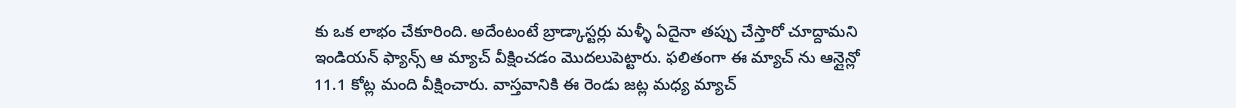కు ఒక లాభం చేకూరింది. అదేంటంటే బ్రాడ్కాస్టర్లు మళ్ళీ ఏదైనా తప్పు చేస్తారో చూద్దామని ఇండియన్ ఫ్యాన్స్ ఆ మ్యాచ్ వీక్షించడం మొదలుపెట్టారు. ఫలితంగా ఈ మ్యాచ్ ను ఆన్లైన్లో 11.1 కోట్ల మంది వీక్షించారు. వాస్తవానికి ఈ రెండు జట్ల మధ్య మ్యాచ్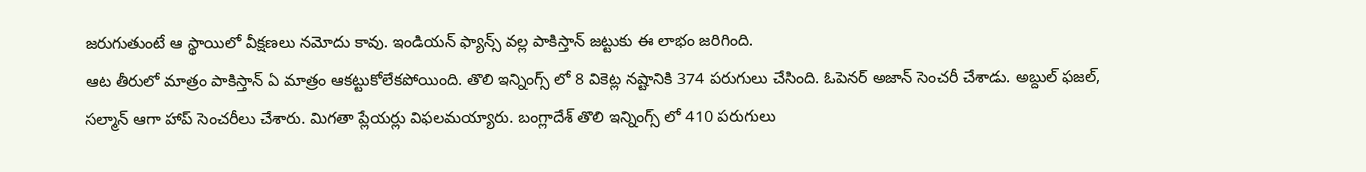జరుగుతుంటే ఆ స్థాయిలో వీక్షణలు నమోదు కావు. ఇండియన్ ఫ్యాన్స్ వల్ల పాకిస్తాన్ జట్టుకు ఈ లాభం జరిగింది.
ఆట తీరులో మాత్రం పాకిస్తాన్ ఏ మాత్రం ఆకట్టుకోలేకపోయింది. తొలి ఇన్నింగ్స్ లో 8 వికెట్ల నష్టానికి 374 పరుగులు చేసింది. ఓపెనర్ అజాన్ సెంచరీ చేశాడు. అబ్దుల్ ఫజల్, సల్మాన్ ఆగా హాప్ సెంచరీలు చేశారు. మిగతా ప్లేయర్లు విఫలమయ్యారు. బంగ్లాదేశ్ తొలి ఇన్నింగ్స్ లో 410 పరుగులు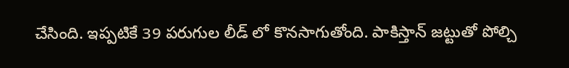చేసింది. ఇప్పటికే 39 పరుగుల లీడ్ లో కొనసాగుతోంది. పాకిస్తాన్ జట్టుతో పోల్చి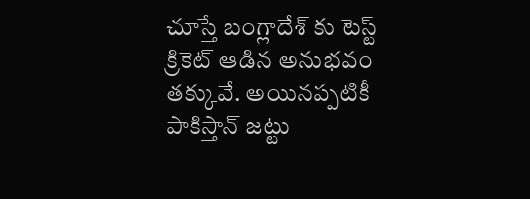చూస్తే బంగ్లాదేశ్ కు టెస్ట్ క్రికెట్ ఆడిన అనుభవం తక్కువే. అయినప్పటికీ పాకిస్తాన్ జట్టు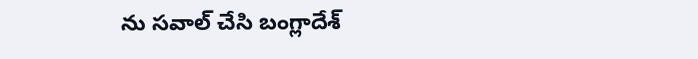ను సవాల్ చేసి బంగ్లాదేశ్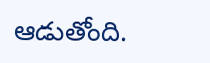ఆడుతోంది.